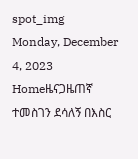spot_img
Monday, December 4, 2023
Homeዜናጋዜጠኛ ተመስገን ደሳለኝ በእስር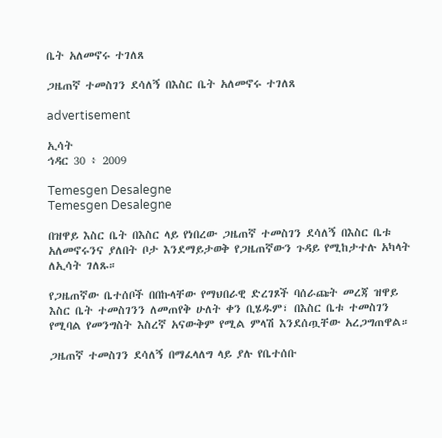ቤት አለመኖሩ ተገለጸ

ጋዜጠኛ ተመስገን ደሳለኝ በእስር ቤት አለመኖሩ ተገለጸ

advertisement

ኢሳት
ኅዳር 30 ፥ 2009

Temesgen Desalegne
Temesgen Desalegne

በዝዋይ እስር ቤት በእስር ላይ የነበረው ጋዜጠኛ ተመስገን ደሳለኝ በእስር ቤቱ አለመኖሩንና ያለበት ቦታ እንደማይታወቅ የጋዜጠኛውን ጉዳይ የሚከታተሉ አካላት ለኢሳት ገለጹ።

የጋዜጠኛው ቤተሰቦች በበኩላቸው የማህበራዊ ድረገጾች ባሰራጩት መረጃ ዝዋይ እስር ቤት ተመስገንን ለመጠየቅ ሁለት ቀን ቢሄዱም፣ በእስር ቤቱ ተመስገን የሚባል የመንግስት እስረኛ አናውቅም የሚል ምላሽ እንደሰጧቸው አረጋግጠዋል።

ጋዜጠኛ ተመስገን ደሳለኝ በማፈላለግ ላይ ያሉ የቤተሰቡ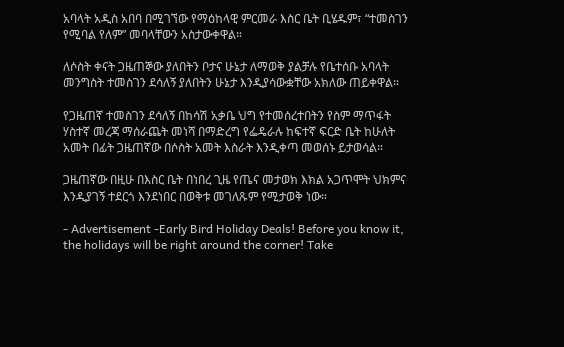አባላት አዲስ አበባ በሚገኘው የማዕከላዊ ምርመራ እስር ቤት ቢሄዱም፣ “ተመስገን የሚባል የለም” መባላቸውን አስታውቀዋል።

ለሶስት ቀናት ጋዜጠኞው ያለበትን ቦታና ሁኔታ ለማወቅ ያልቻሉ የቤተሰቡ አባላት መንግስት ተመስገን ደሳለኝ ያለበትን ሁኔታ እንዲያሳውቋቸው አክለው ጠይቀዋል።

የጋዜጠኛ ተመስገን ደሳለኝ በከሳሽ አቃቤ ህግ የተመሰረተበትን የስም ማጥፋት ሃስተኛ መረጃ ማሰራጨት መነሻ በማድረግ የፌዴራሉ ከፍተኛ ፍርድ ቤት ከሁለት አመት በፊት ጋዜጠኛው በሶስት አመት እስራት እንዲቀጣ መወሰኑ ይታወሳል።

ጋዜጠኛው በዚሁ በእስር ቤት በነበረ ጊዜ የጤና መታወክ እክል አጋጥሞት ህክምና እንዲያገኝ ተደርጎ እንደነበር በወቅቱ መገለጹም የሚታወቅ ነው።

- Advertisement -Early Bird Holiday Deals! Before you know it, the holidays will be right around the corner! Take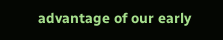advantage of our early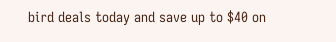bird deals today and save up to $40 on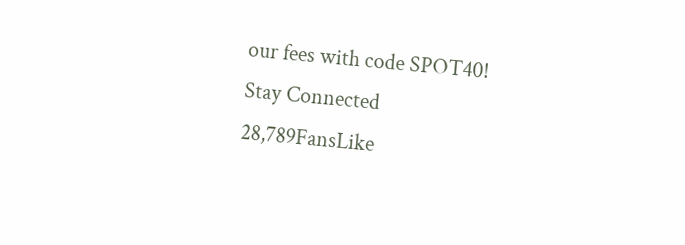our fees with code SPOT40!
Stay Connected
28,789FansLike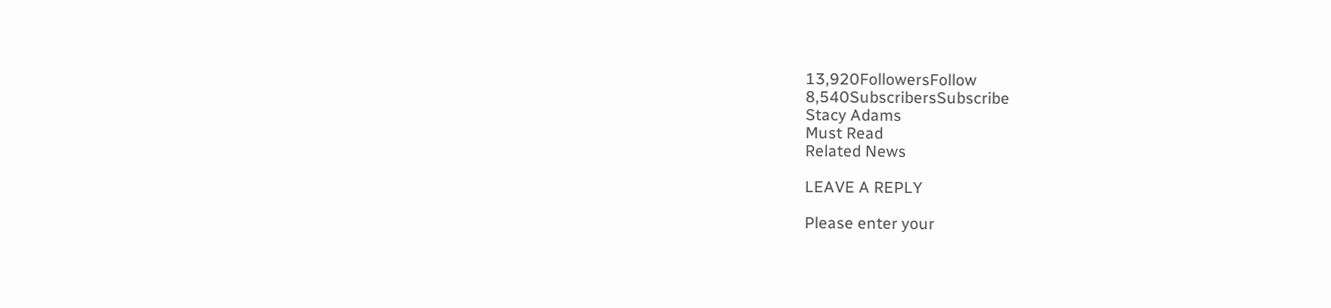13,920FollowersFollow
8,540SubscribersSubscribe
Stacy Adams
Must Read
Related News

LEAVE A REPLY

Please enter your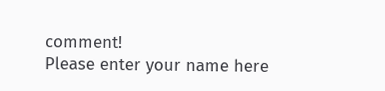comment!
Please enter your name here